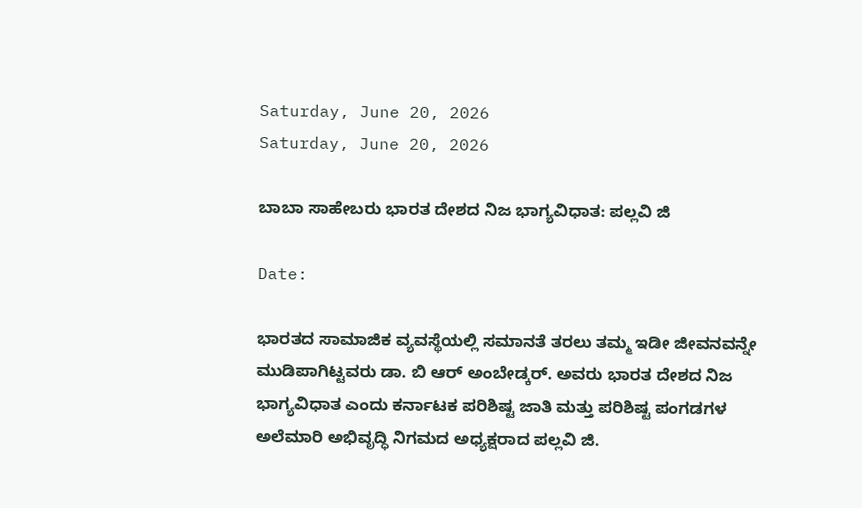Saturday, June 20, 2026
Saturday, June 20, 2026

ಬಾಬಾ ಸಾಹೇಬರು ಭಾರತ ದೇಶದ ನಿಜ ಭಾಗ್ಯವಿಧಾತ: ಪಲ್ಲವಿ ಜಿ

Date:

ಭಾರತದ ಸಾಮಾಜಿಕ ವ್ಯವಸ್ಥೆಯಲ್ಲಿ ಸಮಾನತೆ ತರಲು ತಮ್ಮ ಇಡೀ ಜೀವನವನ್ನೇ ಮುಡಿಪಾಗಿಟ್ಟವರು ಡಾ. ಬಿ ಆರ್ ಅಂಬೇಡ್ಕರ್. ಅವರು ಭಾರತ ದೇಶದ ನಿಜ ಭಾಗ್ಯವಿಧಾತ ಎಂದು ಕರ್ನಾಟಕ ಪರಿಶಿಷ್ಟ ಜಾತಿ ಮತ್ತು ಪರಿಶಿಷ್ಟ ಪಂಗಡಗಳ ಅಲೆಮಾರಿ ಅಭಿವೃದ್ಧಿ ನಿಗಮದ ಅಧ್ಯಕ್ಷರಾದ ಪಲ್ಲವಿ ಜಿ.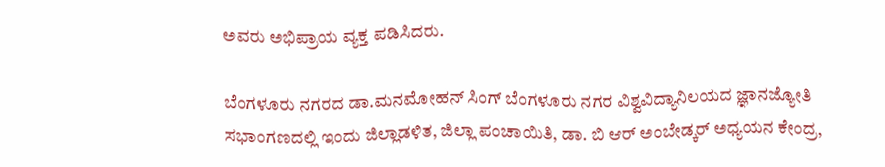ಅವರು ಅಭಿಪ್ರಾಯ ವ್ಯಕ್ತ ಪಡಿಸಿದರು.

ಬೆಂಗಳೂರು ನಗರದ ಡಾ.ಮನಮೋಹನ್ ಸಿಂಗ್ ಬೆಂಗಳೂರು ನಗರ ವಿಶ್ವವಿದ್ಯಾನಿಲಯದ ಜ್ಞಾನಜ್ಯೋತಿ ಸಭಾಂಗಣದಲ್ಲಿ ಇಂದು ಜಿಲ್ಲಾಡಳಿತ, ಜಿಲ್ಲಾ ಪಂಚಾಯಿತಿ, ಡಾ. ಬಿ ಆರ್ ಅಂಬೇಡ್ಕರ್ ಅಧ್ಯಯನ ಕೇಂದ್ರ,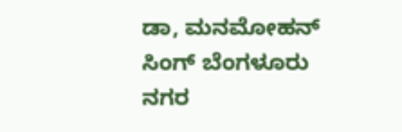ಡಾ, ಮನಮೋಹನ್ ಸಿಂಗ್ ಬೆಂಗಳೂರು ನಗರ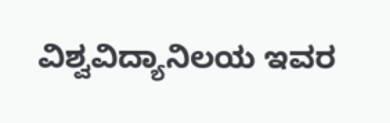ವಿಶ್ವವಿದ್ಯಾನಿಲಯ ಇವರ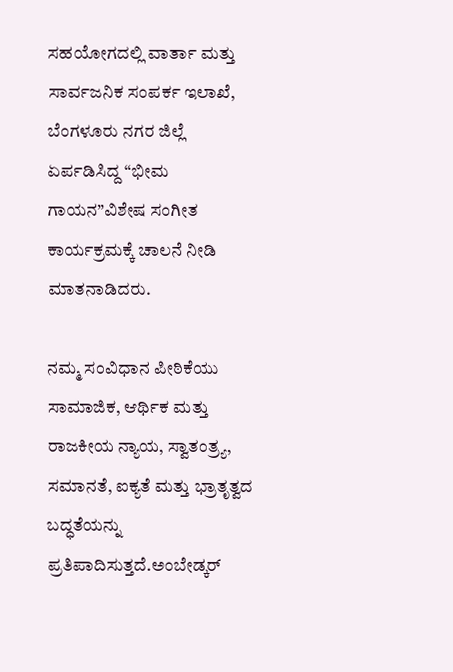ಸಹಯೋಗದಲ್ಲಿ ವಾರ್ತಾ ಮತ್ತು ಸಾರ್ವಜನಿಕ ಸಂಪರ್ಕ ಇಲಾಖೆ, ಬೆಂಗಳೂರು ನಗರ ಜಿಲ್ಲೆ ಏರ್ಪಡಿಸಿದ್ದ “ಭೀಮ ಗಾಯನ”ವಿಶೇಷ ಸಂಗೀತ ಕಾರ್ಯಕ್ರಮಕ್ಕೆ ಚಾಲನೆ ನೀಡಿ ಮಾತನಾಡಿದರು.

ನಮ್ಮ ಸಂವಿಧಾನ ಪೀಠಿಕೆಯು ಸಾಮಾಜಿಕ, ಆರ್ಥಿಕ ಮತ್ತು ರಾಜಕೀಯ ನ್ಯಾಯ, ಸ್ವಾತಂತ್ರ್ಯ, ಸಮಾನತೆ, ಐಕ್ಯತೆ ಮತ್ತು ಭ್ರಾತೃತ್ವದ ಬದ್ಧತೆಯನ್ನು ಪ್ರತಿಪಾದಿಸುತ್ತದೆ.ಅಂಬೇಡ್ಕರ್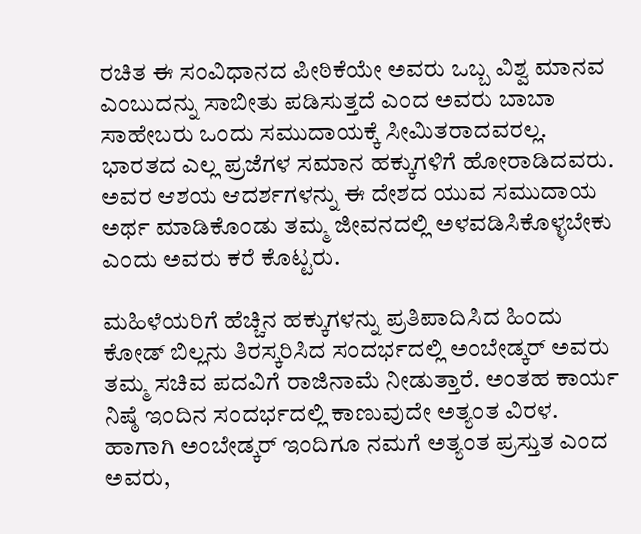ರಚಿತ ಈ ಸಂವಿಧಾನದ ಪೀಠಿಕೆಯೇ ಅವರು ಒಬ್ಬ ವಿಶ್ವ ಮಾನವ ಎಂಬುದನ್ನು ಸಾಬೀತು ಪಡಿಸುತ್ತದೆ ಎಂದ ಅವರು ಬಾಬಾ ಸಾಹೇಬರು ಒಂದು ಸಮುದಾಯಕ್ಕೆ ಸೀಮಿತರಾದವರಲ್ಲ. ಭಾರತದ ಎಲ್ಲ ಪ್ರಜೆಗಳ ಸಮಾನ ಹಕ್ಕುಗಳಿಗೆ ಹೋರಾಡಿದವರು. ಅವರ ಆಶಯ ಆದರ್ಶಗಳನ್ನು ಈ ದೇಶದ ಯುವ ಸಮುದಾಯ ಅರ್ಥ ಮಾಡಿಕೊಂಡು ತಮ್ಮ ಜೀವನದಲ್ಲಿ ಅಳವಡಿಸಿಕೊಳ್ಳಬೇಕು ಎಂದು ಅವರು ಕರೆ ಕೊಟ್ಟರು.

ಮಹಿಳೆಯರಿಗೆ ಹೆಚ್ಚಿನ ಹಕ್ಕುಗಳನ್ನು ಪ್ರತಿಪಾದಿಸಿದ ಹಿಂದು ಕೋಡ್ ಬಿಲ್ಲನು ತಿರಸ್ಕರಿಸಿದ ಸಂದರ್ಭದಲ್ಲಿ ಅಂಬೇಡ್ಕರ್ ಅವರು ತಮ್ಮ ಸಚಿವ ಪದವಿಗೆ ರಾಜಿನಾಮೆ ನೀಡುತ್ತಾರೆ. ಅಂತಹ ಕಾರ್ಯ ನಿಷ್ಠೆ ಇಂದಿನ ಸಂದರ್ಭದಲ್ಲಿ ಕಾಣುವುದೇ ಅತ್ಯಂತ ವಿರಳ. ಹಾಗಾಗಿ ಅಂಬೇಡ್ಕರ್ ಇಂದಿಗೂ ನಮಗೆ ಅತ್ಯಂತ ಪ್ರಸ್ತುತ ಎಂದ ಅವರು,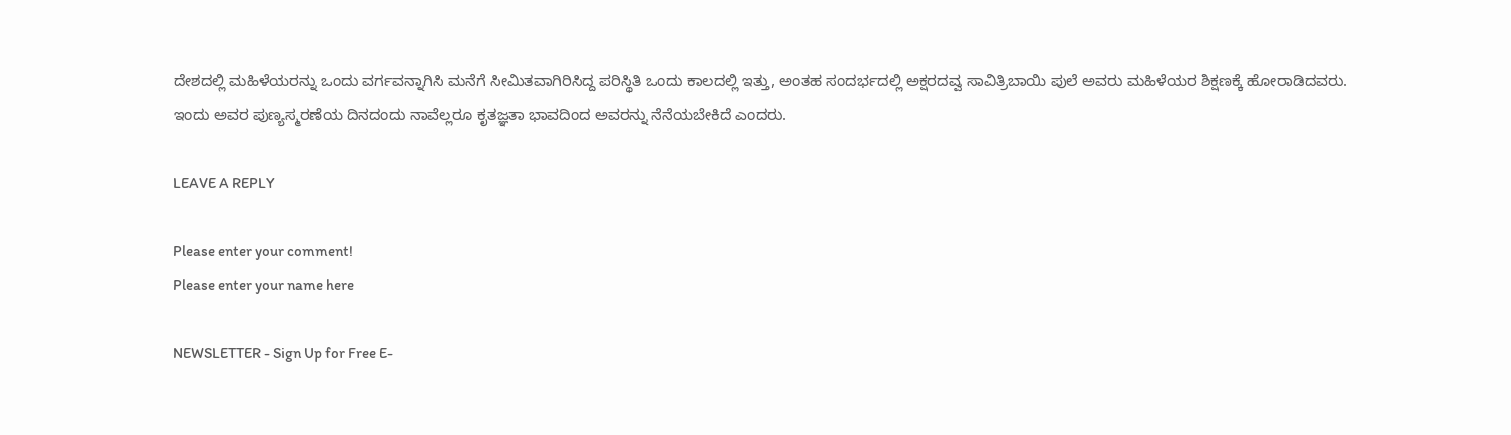ದೇಶದಲ್ಲಿ ಮಹಿಳೆಯರನ್ನು ಒಂದು ವರ್ಗವನ್ನಾಗಿಸಿ ಮನೆಗೆ ಸೀಮಿತವಾಗಿರಿಸಿದ್ದ ಪರಿಸ್ಥಿತಿ ಒಂದು ಕಾಲದಲ್ಲಿ ಇತ್ತು, ಅಂತಹ ಸಂದರ್ಭದಲ್ಲಿ ಅಕ್ಷರದವ್ವ ಸಾವಿತ್ರಿಬಾಯಿ ಪುಲೆ ಅವರು ಮಹಿಳೆಯರ ಶಿಕ್ಷಣಕ್ಕೆ ಹೋರಾಡಿದವರು. ಇಂದು ಅವರ ಪುಣ್ಯಸ್ಮರಣೆಯ ದಿನದಂದು ನಾವೆಲ್ಲರೂ ಕೃತಜ್ಞತಾ ಭಾವದಿಂದ ಅವರನ್ನು ನೆನೆಯಬೇಕಿದೆ ಎಂದರು.

LEAVE A REPLY

Please enter your comment!
Please enter your name here

NEWSLETTER - Sign Up for Free E-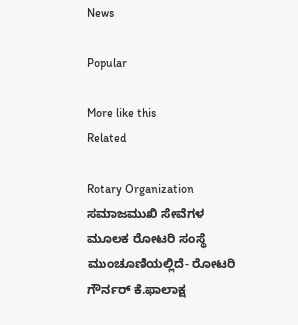News

Popular

More like this
Related

Rotary Organization ಸಮಾಜಮುಖಿ ಸೇವೆಗಳ ಮೂಲಕ ರೋಟರಿ ಸಂಸ್ಥೆ ಮುಂಚೂಣಿಯಲ್ಲಿದೆ- ರೋಟರಿ ಗೌರ್ನರ್ ಕೆ.ಫಾಲಾಕ್ಷ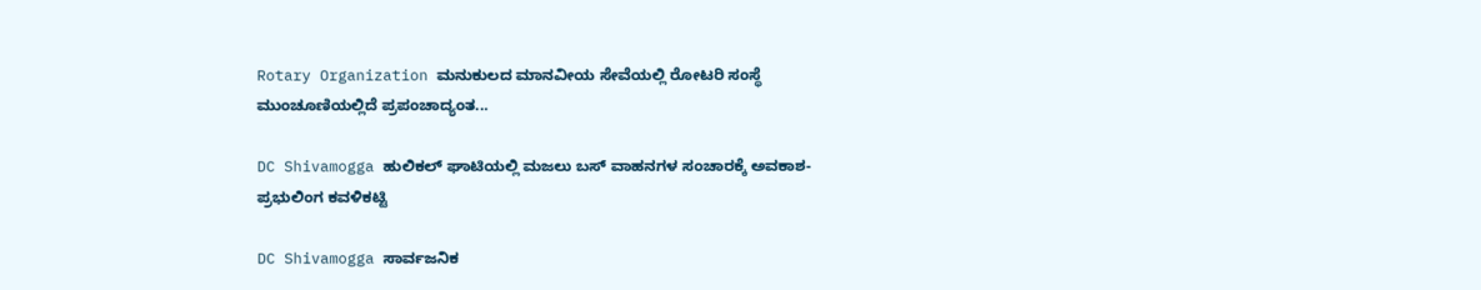Rotary Organization ಮನುಕುಲದ ಮಾನವೀಯ ಸೇವೆಯಲ್ಲಿ ರೋಟರಿ ಸಂಸ್ಥೆ ಮುಂಚೂಣಿಯಲ್ಲಿದೆ ಪ್ರಪಂಚಾದ್ಯಂತ...

DC Shivamogga ಹುಲಿಕಲ್ ಘಾಟಿಯಲ್ಲಿ ಮಜಲು ಬಸ್ ವಾಹನಗಳ ಸಂಚಾರಕ್ಕೆ ಅವಕಾಶ- ಪ್ರಭುಲಿಂಗ ಕವಳಿಕಟ್ಟಿ

DC Shivamogga ಸಾರ್ವಜನಿಕ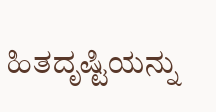ಹಿತದೃಷ್ಟಿಯನ್ನು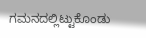ಗಮನದಲ್ಲಿಟ್ಟುಕೊಂಡು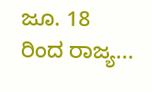ಜೂ. 18 ರಿಂದ ರಾಜ್ಯ...